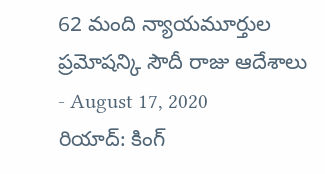62 మంది న్యాయమూర్తుల ప్రమోషన్కి సౌదీ రాజు ఆదేశాలు
- August 17, 2020
రియాద్: కింగ్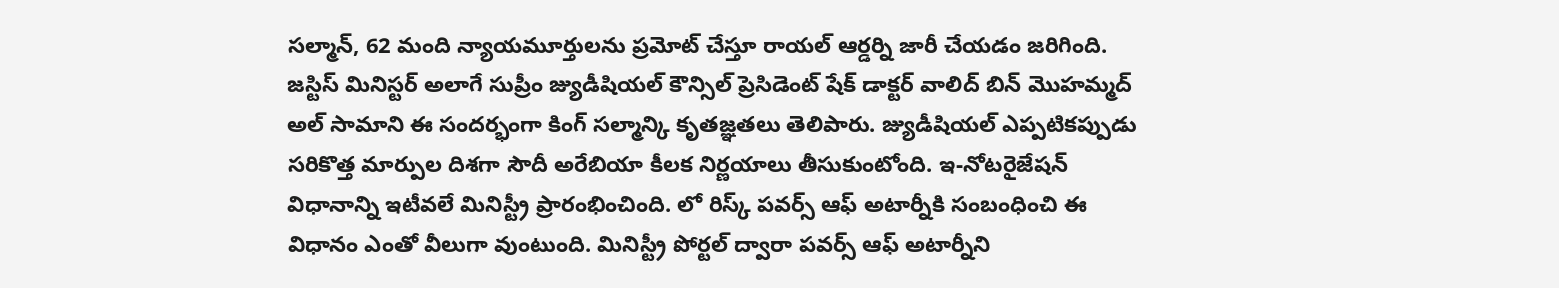సల్మాన్, 62 మంది న్యాయమూర్తులను ప్రమోట్ చేస్తూ రాయల్ ఆర్డర్ని జారీ చేయడం జరిగింది. జస్టిస్ మినిస్టర్ అలాగే సుప్రీం జ్యుడీషియల్ కౌన్సిల్ ప్రెసిడెంట్ షేక్ డాక్టర్ వాలిద్ బిన్ మొహమ్మద్ అల్ సామాని ఈ సందర్భంగా కింగ్ సల్మాన్కి కృతజ్ఞతలు తెలిపారు. జ్యుడీషియల్ ఎప్పటికప్పుడు సరికొత్త మార్పుల దిశగా సౌదీ అరేబియా కీలక నిర్ణయాలు తీసుకుంటోంది. ఇ-నోటరైజేషన్ విధానాన్ని ఇటీవలే మినిస్ట్రీ ప్రారంభించింది. లో రిస్క్ పవర్స్ ఆఫ్ అటార్నీకి సంబంధించి ఈ విధానం ఎంతో వీలుగా వుంటుంది. మినిస్ట్రీ పోర్టల్ ద్వారా పవర్స్ ఆఫ్ అటార్నీని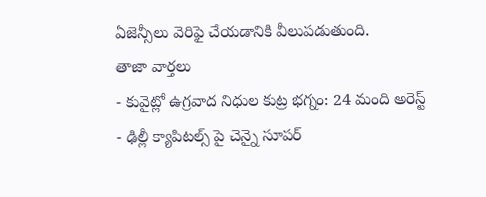ఏజెన్సీలు వెరిఫై చేయడానికి వీలుపడుతుంది.
తాజా వార్తలు
- కువైట్లో ఉగ్రవాద నిధుల కుట్ర భగ్నం: 24 మంది అరెస్ట్
- ఢిల్లీ క్యాపిటల్స్ పై చెన్నై సూపర్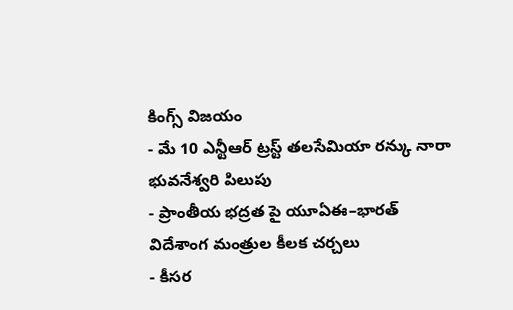కింగ్స్ విజయం
- మే 10 ఎన్టీఆర్ ట్రస్ట్ తలసేమియా రన్కు నారా భువనేశ్వరి పిలుపు
- ప్రాంతీయ భద్రత పై యూఏఈ–భారత్ విదేశాంగ మంత్రుల కీలక చర్చలు
- కీసర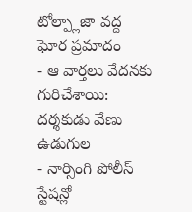టోల్ప్లాజా వద్ద ఘోర ప్రమాదం
- ఆ వార్తలు వేదనకు గురిచేశాయి: దర్శకుడు వేణు ఉడుగుల
- నార్సింగి పోలీస్ స్టేషన్లో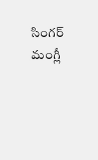సింగర్ మంగ్లీ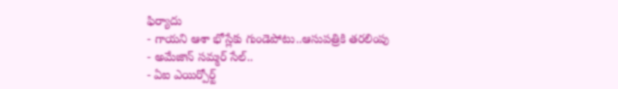ఫిర్యాదు
- గాయని ఆశా భోస్లేకు గుండెపోటు..ఆసుపత్రికి తరలింపు
- అమేజాన్ సమ్మర్ సేల్..
- ఏఐ ఎయిర్పోర్ట్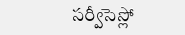సర్వీసెస్లో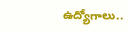ఉద్యోగాలు..